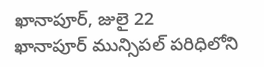ఖానాపూర్, జులై 22
ఖానాపూర్ మున్సిపల్ పరిధిలోని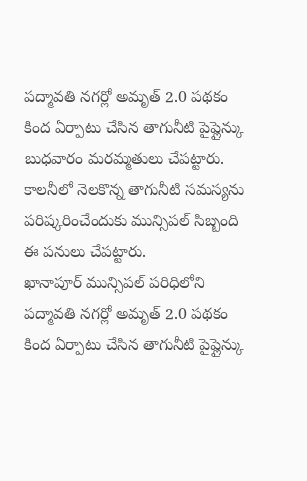పద్మావతి నగర్లో అమృత్ 2.0 పథకం కింద ఏర్పాటు చేసిన తాగునీటి పైప్లైన్కు బుధవారం మరమ్మతులు చేపట్టారు. కాలనీలో నెలకొన్న తాగునీటి సమస్యను పరిష్కరించేందుకు మున్సిపల్ సిబ్బంది ఈ పనులు చేపట్టారు.
ఖానాపూర్ మున్సిపల్ పరిధిలోని పద్మావతి నగర్లో అమృత్ 2.0 పథకం కింద ఏర్పాటు చేసిన తాగునీటి పైప్లైన్కు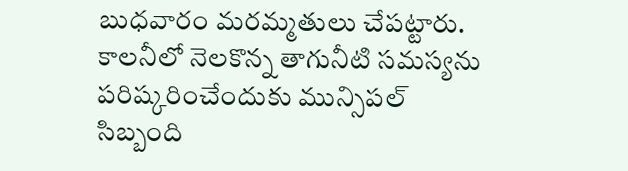బుధవారం మరమ్మతులు చేపట్టారు. కాలనీలో నెలకొన్న తాగునీటి సమస్యను పరిష్కరించేందుకు మున్సిపల్ సిబ్బంది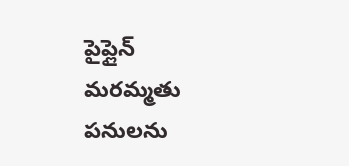పైప్లైన్ మరమ్మతు పనులను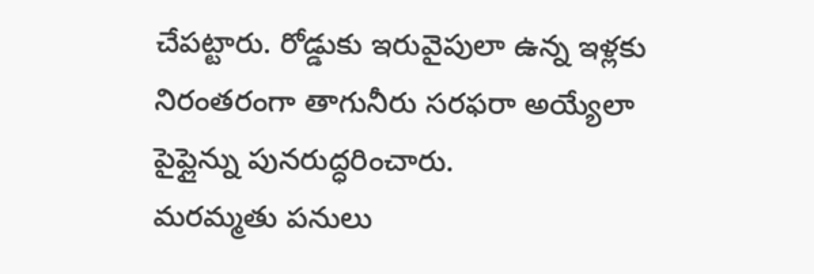చేపట్టారు. రోడ్డుకు ఇరువైపులా ఉన్న ఇళ్లకు నిరంతరంగా తాగునీరు సరఫరా అయ్యేలా పైప్లైన్ను పునరుద్ధరించారు.
మరమ్మతు పనులు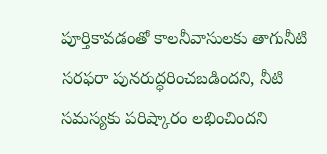పూర్తికావడంతో కాలనీవాసులకు తాగునీటి సరఫరా పునరుద్ధరించబడిందని, నీటి సమస్యకు పరిష్కారం లభించిందని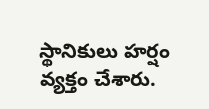స్థానికులు హర్షం వ్యక్తం చేశారు.